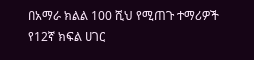በአማራ ክልል 100 ሺህ የሚጠጉ ተማሪዎች የ12ኛ ክፍል ሀገር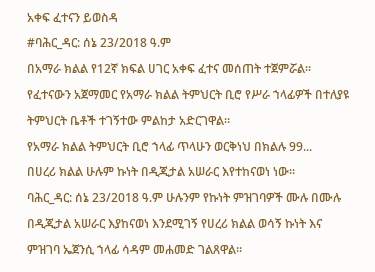አቀፍ ፈተናን ይወስዳ
#ባሕር_ዳር: ሰኔ 23/2018 ዓ.ም
በአማራ ክልል የ12ኛ ክፍል ሀገር አቀፍ ፈተና መሰጠት ተጀምሯል። የፈተናውን አጀማመር የአማራ ክልል ትምህርት ቢሮ የሥራ ኀላፊዎች በተለያዩ ትምህርት ቤቶች ተገኝተው ምልከታ አድርገዋል።
የአማራ ክልል ትምህርት ቢሮ ኀላፊ ጥላሁን ወርቅነህ በክልሉ 99...
በሀረሪ ክልል ሁሉም ኩነት በዲጂታል አሠራር እየተከናወነ ነው።
ባሕር_ዳር: ሰኔ 23/2018 ዓ.ም ሁሉንም የኩነት ምዝገባዎች ሙሉ በሙሉ በዲጂታል አሠራር እያከናወነ እንደሚገኝ የሀረሪ ክልል ወሳኝ ኩነት እና ምዝገባ ኤጀንሲ ኀላፊ ሳዳም መሐመድ ገልጸዋል።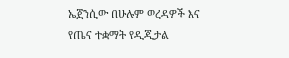ኤጀንሲው በሁሉም ወረዳዎች እና የጤና ተቋማት የዲጂታል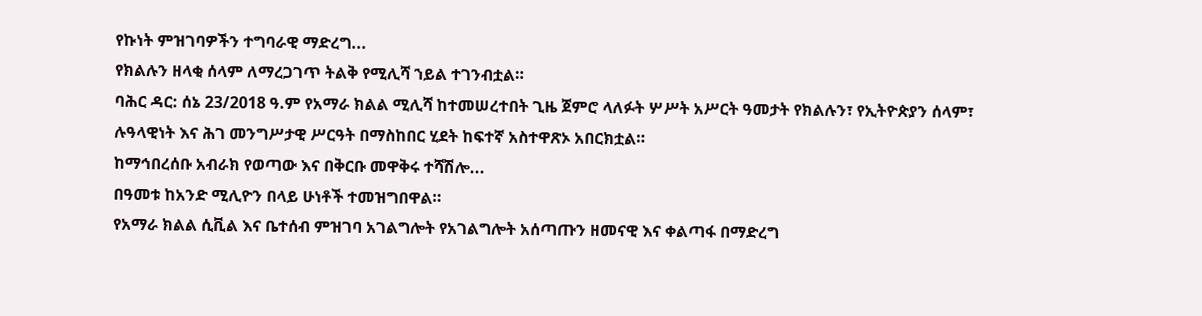የኩነት ምዝገባዎችን ተግባራዊ ማድረግ...
የክልሉን ዘላቂ ሰላም ለማረጋገጥ ትልቅ የሚሊሻ ኀይል ተገንብቷል።
ባሕር ዳር: ሰኔ 23/2018 ዓ.ም የአማራ ክልል ሚሊሻ ከተመሠረተበት ጊዜ ጀምሮ ላለፉት ሦሥት አሥርት ዓመታት የክልሉን፣ የኢትዮጵያን ሰላም፣ ሉዓላዊነት እና ሕገ መንግሥታዊ ሥርዓት በማስከበር ሂደት ከፍተኛ አስተዋጽኦ አበርክቷል።
ከማኅበረሰቡ አብራክ የወጣው እና በቅርቡ መዋቅሩ ተሻሽሎ...
በዓመቱ ከአንድ ሚሊዮን በላይ ሁነቶች ተመዝግበዋል።
የአማራ ክልል ሲቪል እና ቤተሰብ ምዝገባ አገልግሎት የአገልግሎት አሰጣጡን ዘመናዊ እና ቀልጣፋ በማድረግ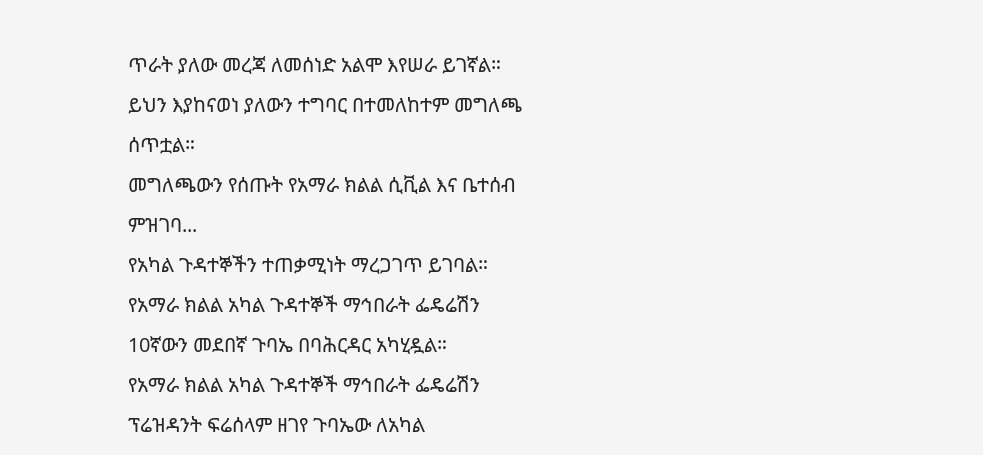ጥራት ያለው መረጃ ለመሰነድ አልሞ እየሠራ ይገኛል። ይህን እያከናወነ ያለውን ተግባር በተመለከተም መግለጫ ሰጥቷል።
መግለጫውን የሰጡት የአማራ ክልል ሲቪል እና ቤተሰብ ምዝገባ...
የአካል ጉዳተኞችን ተጠቃሚነት ማረጋገጥ ይገባል።
የአማራ ክልል አካል ጉዳተኞች ማኅበራት ፌዴሬሽን 10ኛውን መደበኛ ጉባኤ በባሕርዳር አካሂዷል።
የአማራ ክልል አካል ጉዳተኞች ማኅበራት ፌዴሬሽን ፕሬዝዳንት ፍሬሰላም ዘገየ ጉባኤው ለአካል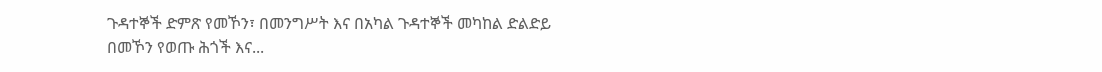ጉዳተኞች ድምጽ የመኾን፣ በመንግሥት እና በአካል ጉዳተኞች መካከል ድልድይ በመኾን የወጡ ሕጎች እና...